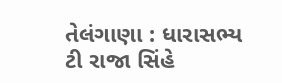તેલંગાણા : ધારાસભ્ય ટી રાજા સિંહે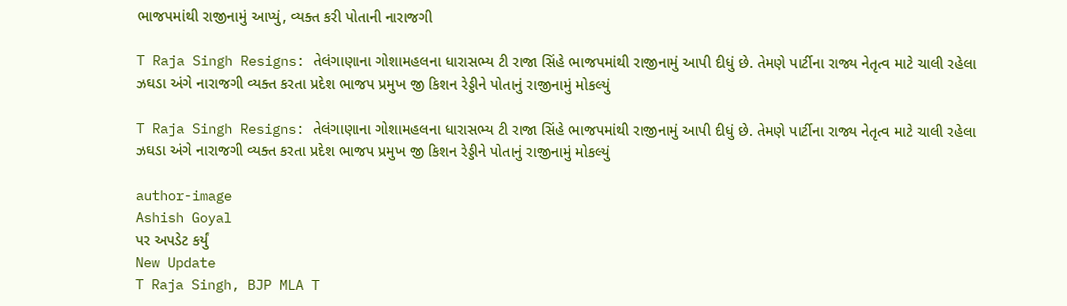ભાજપમાંથી રાજીનામું આપ્યું, વ્યક્ત કરી પોતાની નારાજગી

T Raja Singh Resigns: તેલંગાણાના ગોશામહલના ધારાસભ્ય ટી રાજા સિંહે ભાજપમાંથી રાજીનામું આપી દીધું છે. તેમણે પાર્ટીના રાજ્ય નેતૃત્વ માટે ચાલી રહેલા ઝઘડા અંગે નારાજગી વ્યક્ત કરતા પ્રદેશ ભાજપ પ્રમુખ જી કિશન રેડ્ડીને પોતાનું રાજીનામું મોકલ્યું

T Raja Singh Resigns: તેલંગાણાના ગોશામહલના ધારાસભ્ય ટી રાજા સિંહે ભાજપમાંથી રાજીનામું આપી દીધું છે. તેમણે પાર્ટીના રાજ્ય નેતૃત્વ માટે ચાલી રહેલા ઝઘડા અંગે નારાજગી વ્યક્ત કરતા પ્રદેશ ભાજપ પ્રમુખ જી કિશન રેડ્ડીને પોતાનું રાજીનામું મોકલ્યું

author-image
Ashish Goyal
પર અપડેટ કર્યું
New Update
T Raja Singh, BJP MLA T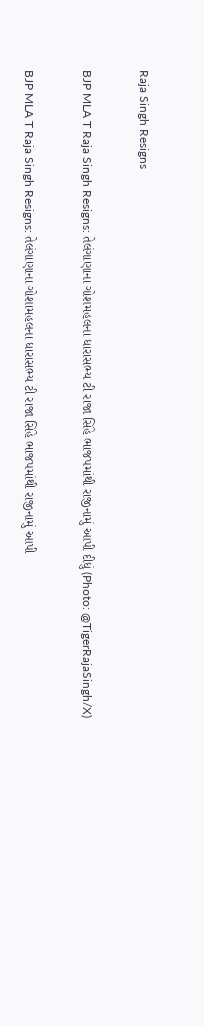Raja Singh Resigns

BJP MLA T Raja Singh Resigns: તેલંગાણાના ગોશમહલના ધારાસભ્ય ટી રાજા સિંહે ભાજપમાંથી રાજીનામું આપી દીધું (Photo: @TigerRajaSingh/X)

BJP MLA T Raja Singh Resigns: તેલંગાણાના ગોશામહલના ધારાસભ્ય ટી રાજા સિંહે ભાજપમાંથી રાજીનામું આપી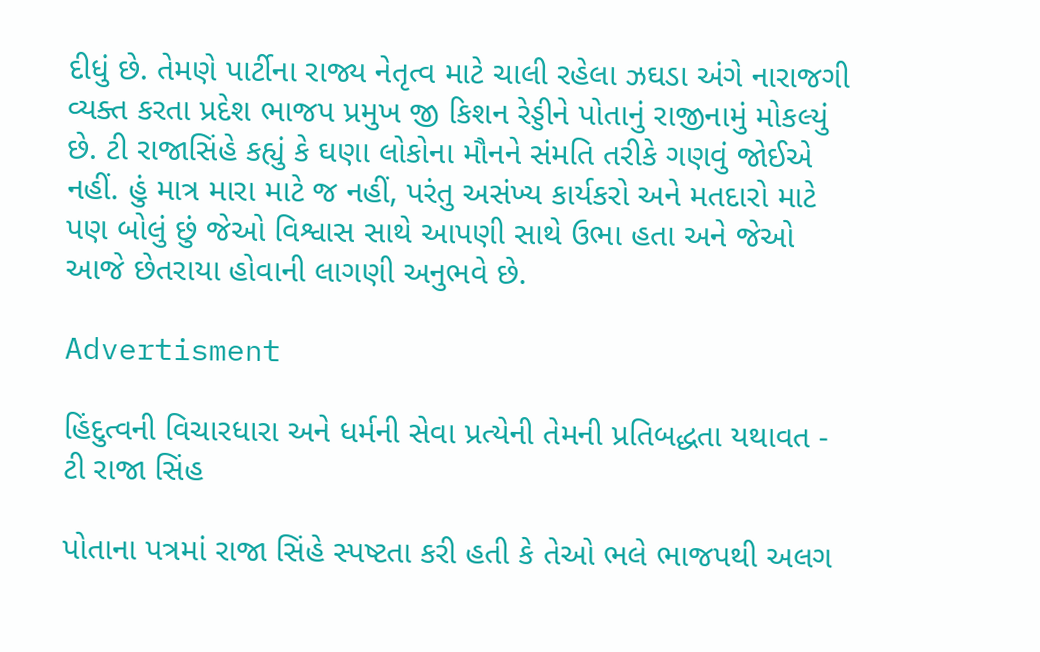દીધું છે. તેમણે પાર્ટીના રાજ્ય નેતૃત્વ માટે ચાલી રહેલા ઝઘડા અંગે નારાજગી વ્યક્ત કરતા પ્રદેશ ભાજપ પ્રમુખ જી કિશન રેડ્ડીને પોતાનું રાજીનામું મોકલ્યું છે. ટી રાજાસિંહે કહ્યું કે ઘણા લોકોના મૌનને સંમતિ તરીકે ગણવું જોઈએ નહીં. હું માત્ર મારા માટે જ નહીં, પરંતુ અસંખ્ય કાર્યકરો અને મતદારો માટે પણ બોલું છું જેઓ વિશ્વાસ સાથે આપણી સાથે ઉભા હતા અને જેઓ આજે છેતરાયા હોવાની લાગણી અનુભવે છે.

Advertisment

હિંદુત્વની વિચારધારા અને ધર્મની સેવા પ્રત્યેની તેમની પ્રતિબદ્ધતા યથાવત - ટી રાજા સિંહ

પોતાના પત્રમાં રાજા સિંહે સ્પષ્ટતા કરી હતી કે તેઓ ભલે ભાજપથી અલગ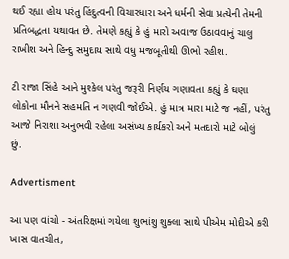થઈ રહ્યા હોય પરંતુ હિંદુત્વની વિચારધારા અને ધર્મની સેવા પ્રત્યેની તેમની પ્રતિબદ્ધતા યથાવત છે. તેમણે કહ્યું કે હું મારો અવાજ ઉઠાવવાનું ચાલુ રાખીશ અને હિન્દુ સમુદાય સાથે વધુ મજબૂતીથી ઊભો રહીશ.

ટી રાજા સિંહે આને મુશ્કેલ પરંતુ જરૂરી નિર્ણય ગણાવતા કહ્યું કે ઘણા લોકોના મૌનને સહમતિ ન ગણવી જોઈએ. હું માત્ર મારા માટે જ નહીં, પરંતુ આજે નિરાશા અનુભવી રહેલા અસંખ્ય કાર્યકરો અને મતદારો માટે બોલું છું.

Advertisment

આ પણ વાંચો - અંતરિક્ષમાં ગયેલા શુભાંશુ શુક્લા સાથે પીએમ મોદીએ કરી ખાસ વાતચીત,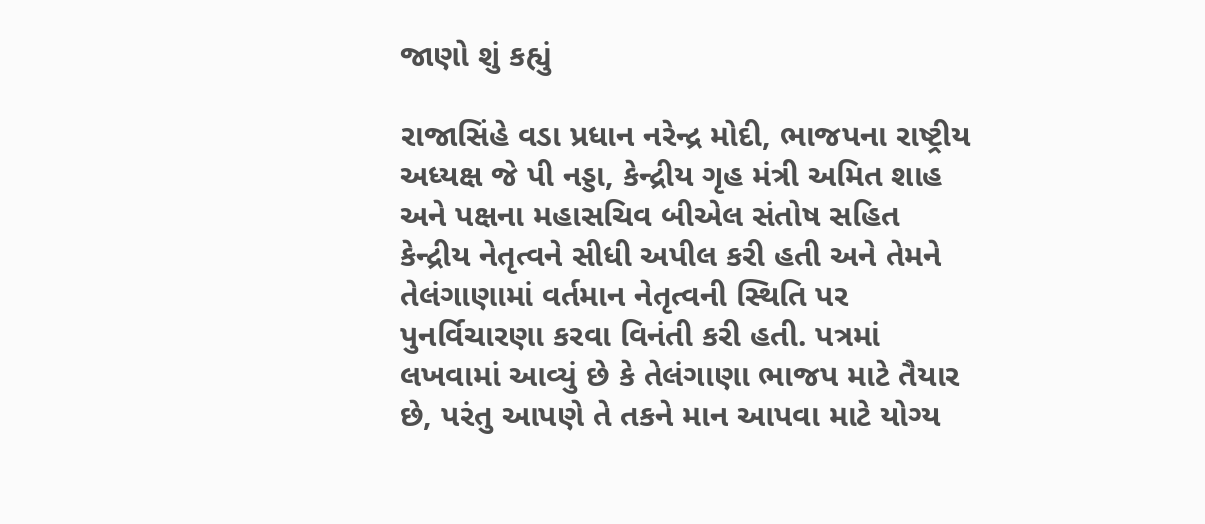જાણો શું કહ્યું

રાજાસિંહે વડા પ્રધાન નરેન્દ્ર મોદી, ભાજપના રાષ્ટ્રીય અધ્યક્ષ જે પી નડ્ડા, કેન્દ્રીય ગૃહ મંત્રી અમિત શાહ અને પક્ષના મહાસચિવ બીએલ સંતોષ સહિત કેન્દ્રીય નેતૃત્વને સીધી અપીલ કરી હતી અને તેમને તેલંગાણામાં વર્તમાન નેતૃત્વની સ્થિતિ પર પુનર્વિચારણા કરવા વિનંતી કરી હતી. પત્રમાં લખવામાં આવ્યું છે કે તેલંગાણા ભાજપ માટે તૈયાર છે, પરંતુ આપણે તે તકને માન આપવા માટે યોગ્ય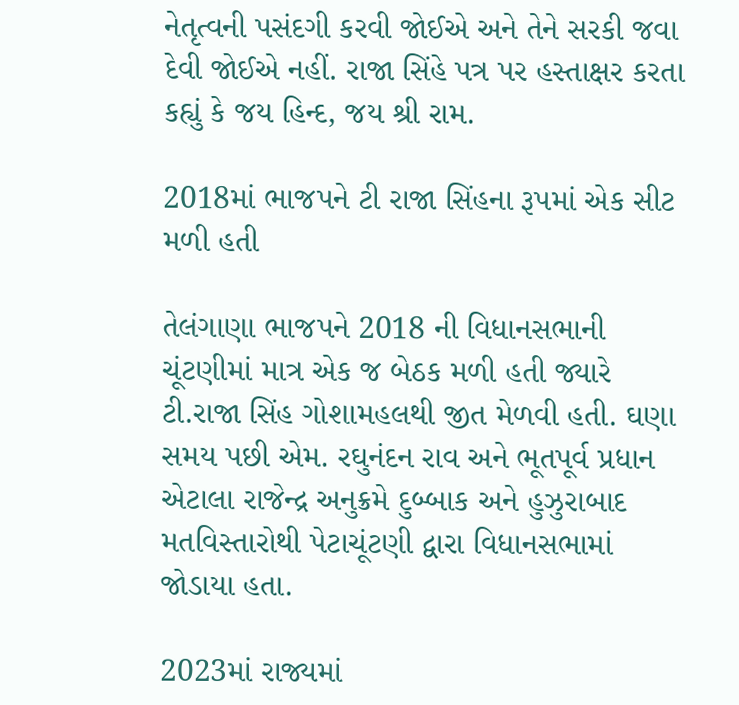નેતૃત્વની પસંદગી કરવી જોઈએ અને તેને સરકી જવા દેવી જોઈએ નહીં. રાજા સિંહે પત્ર પર હસ્તાક્ષર કરતા કહ્યું કે જય હિન્દ, જય શ્રી રામ.

2018માં ભાજપને ટી રાજા સિંહના રૂપમાં એક સીટ મળી હતી

તેલંગાણા ભાજપને 2018 ની વિધાનસભાની ચૂંટણીમાં માત્ર એક જ બેઠક મળી હતી જ્યારે ટી.રાજા સિંહ ગોશામહલથી જીત મેળવી હતી. ઘણા સમય પછી એમ. રઘુનંદન રાવ અને ભૂતપૂર્વ પ્રધાન એટાલા રાજેન્દ્ર અનુક્રમે દુબ્બાક અને હુઝુરાબાદ મતવિસ્તારોથી પેટાચૂંટણી દ્વારા વિધાનસભામાં જોડાયા હતા.

2023માં રાજ્યમાં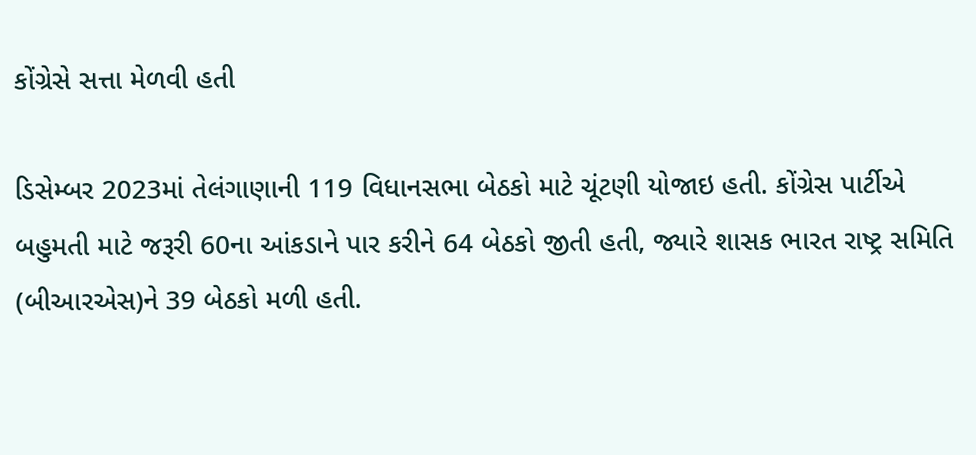કોંગ્રેસે સત્તા મેળવી હતી

ડિસેમ્બર 2023માં તેલંગાણાની 119 વિધાનસભા બેઠકો માટે ચૂંટણી યોજાઇ હતી. કોંગ્રેસ પાર્ટીએ બહુમતી માટે જરૂરી 60ના આંકડાને પાર કરીને 64 બેઠકો જીતી હતી, જ્યારે શાસક ભારત રાષ્ટ્ર સમિતિ (બીઆરએસ)ને 39 બેઠકો મળી હતી.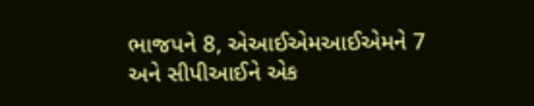ભાજપને 8, એઆઈએમઆઈએમને 7 અને સીપીઆઈને એક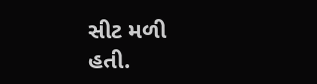સીટ મળી હતી.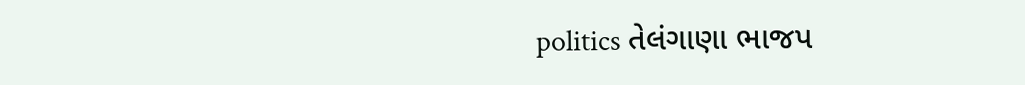politics તેલંગાણા ભાજપ